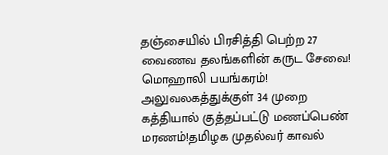தஞ்சையில் பிரசித்தி பெற்ற 27 வைணவ தலங்களின் கருட சேவை! மொஹாலி பயங்கரம்! அலுவலகத்துக்குள் 34 முறை கத்தியால் குத்தப்பட்டு மணப்பெண் மரணம்!தமிழக முதல்வர் காவல்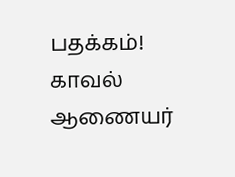பதக்கம்! காவல் ஆணையர்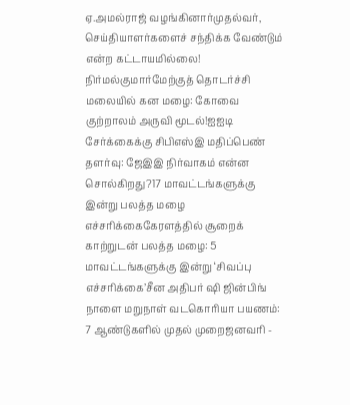ஏ.அமல்ராஜ் வழங்கினார்முதல்வர், செய்தியாளர்களைச் சந்திக்க வேண்டும் என்ற கட்டாயமில்லை! நிர்மல்குமார்மேற்குத் தொடர்ச்சி மலையில் கன மழை: கோவை குற்றாலம் அருவி மூடல்!ஐஐடி சேர்க்கைக்கு சிபிஎஸ்இ மதிப்பெண் தளர்வு: ஜேஇஇ நிர்வாகம் என்ன சொல்கிறது?17 மாவட்டங்களுக்கு இன்று பலத்த மழை எச்சரிக்கைகேரளத்தில் சூறைக் காற்றுடன் பலத்த மழை: 5 மாவட்டங்களுக்கு இன்று ‘சிவப்பு எச்சரிக்கை’சீன அதிபர் ஷி ஜின்பிங் நாளை மறுநாள் வடகொரியா பயணம்: 7 ஆண்டுகளில் முதல் முறைஜனவரி -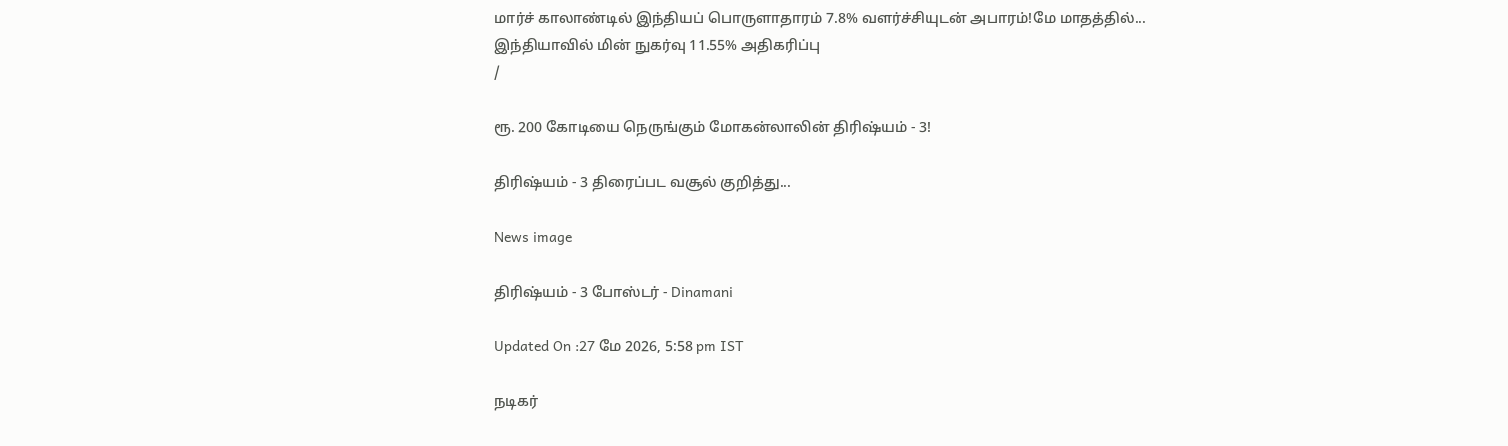மார்ச் காலாண்டில் இந்தியப் பொருளாதாரம் 7.8% வளர்ச்சியுடன் அபாரம்!மே மாதத்தில்... இந்தியாவில் மின் நுகர்வு 11.55% அதிகரிப்பு
/

ரூ. 200 கோடியை நெருங்கும் மோகன்லாலின் திரிஷ்யம் - 3!

திரிஷ்யம் - 3 திரைப்பட வசூல் குறித்து...

News image

திரிஷ்யம் - 3 போஸ்டர் - Dinamani

Updated On :27 மே 2026, 5:58 pm IST

நடிகர்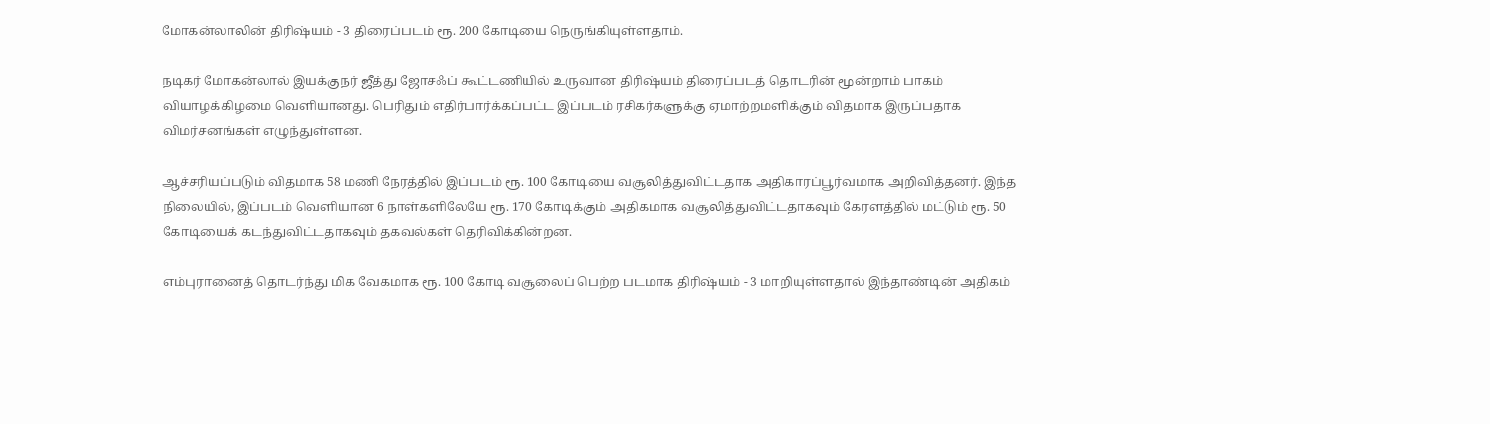மோகன்லாலின் திரிஷ்யம் - 3 திரைப்படம் ரூ. 200 கோடியை நெருங்கியுள்ளதாம்.

நடிகர் மோகன்லால் இயக்குநர் ஜீத்து ஜோசஃப் கூட்டணியில் உருவான திரிஷ்யம் திரைப்படத் தொடரின் மூன்றாம் பாகம் வியாழக்கிழமை வெளியானது. பெரிதும் எதிர்பார்க்கப்பட்ட இப்படம் ரசிகர்களுக்கு ஏமாற்றமளிக்கும் விதமாக இருப்பதாக விமர்சனங்கள் எழுந்துள்ளன.

ஆச்சரியப்படும் விதமாக 58 மணி நேரத்தில் இப்படம் ரூ. 100 கோடியை வசூலித்துவிட்டதாக அதிகாரப்பூர்வமாக அறிவித்தனர். இந்த நிலையில், இப்படம் வெளியான 6 நாள்களிலேயே ரூ. 170 கோடிக்கும் அதிகமாக வசூலித்துவிட்டதாகவும் கேரளத்தில் மட்டும் ரூ. 50 கோடியைக் கடந்துவிட்டதாகவும் தகவல்கள் தெரிவிக்கின்றன.

எம்புரானைத் தொடர்ந்து மிக வேகமாக ரூ. 100 கோடி வசூலைப் பெற்ற படமாக திரிஷ்யம் - 3 மாறியுள்ளதால் இந்தாண்டின் அதிகம்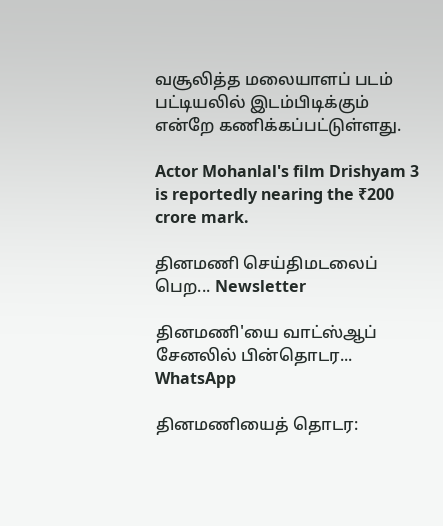வசூலித்த மலையாளப் படம் பட்டியலில் இடம்பிடிக்கும் என்றே கணிக்கப்பட்டுள்ளது.

Actor Mohanlal's film Drishyam 3 is reportedly nearing the ₹200 crore mark.

தினமணி செய்திமடலைப் பெற... Newsletter

தினமணி'யை வாட்ஸ்ஆப் சேனலில் பின்தொடர... WhatsApp

தினமணியைத் தொடர: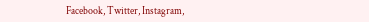Facebook, Twitter, Instagram,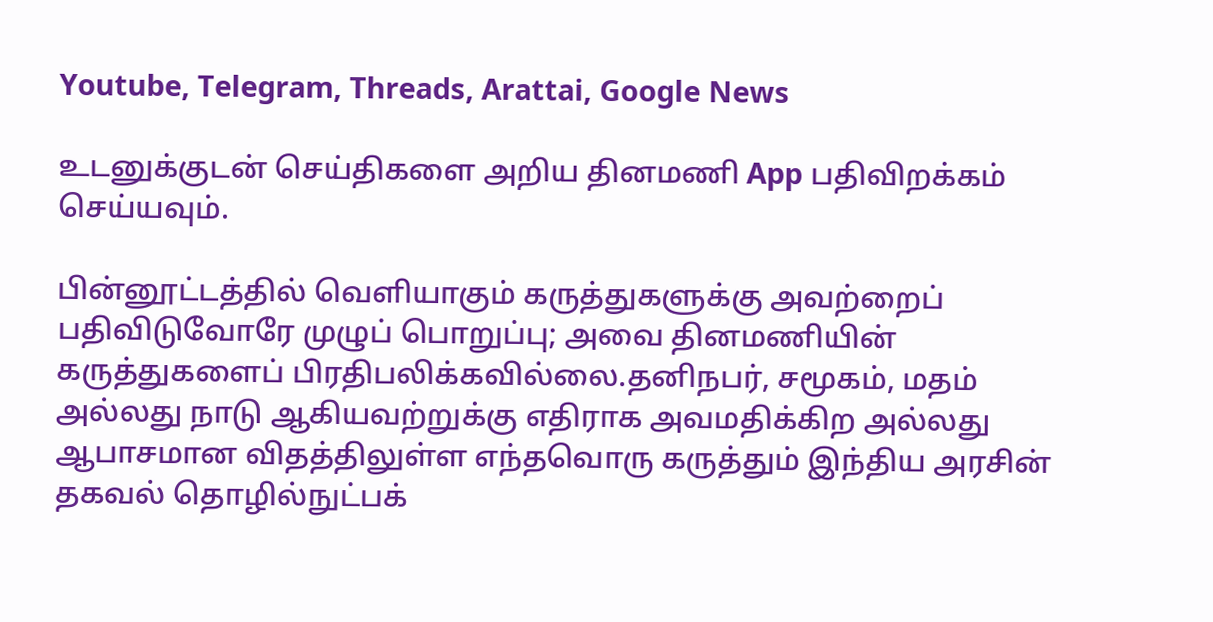Youtube, Telegram, Threads, Arattai, Google News

உடனுக்குடன் செய்திகளை அறிய தினமணி App பதிவிறக்கம் செய்யவும்.

பின்னூட்டத்தில் வெளியாகும் கருத்துகளுக்கு அவற்றைப் பதிவிடுவோரே முழுப் பொறுப்பு; அவை தினமணியின் கருத்துகளைப் பிரதிபலிக்கவில்லை.தனிநபர், சமூகம், மதம் அல்லது நாடு ஆகியவற்றுக்கு எதிராக அவமதிக்கிற அல்லது ஆபாசமான விதத்திலுள்ள எந்தவொரு கருத்தும் இந்திய அரசின் தகவல் தொழில்நுட்பக்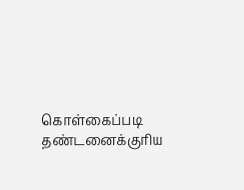கொள்கைப்படி தண்டனைக்குரிய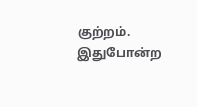குற்றம். இதுபோன்ற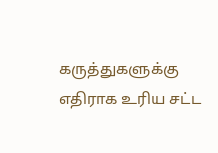கருத்துகளுக்கு எதிராக உரிய சட்ட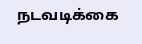நடவடிக்கை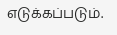எடுக்கப்படும்.